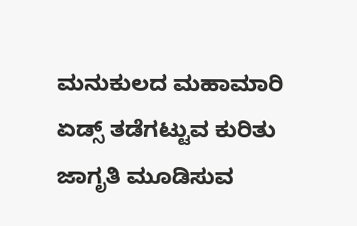ಮನುಕುಲದ ಮಹಾಮಾರಿ ಏಡ್ಸ್ ತಡೆಗಟ್ಟುವ ಕುರಿತು ಜಾಗೃತಿ ಮೂಡಿಸುವ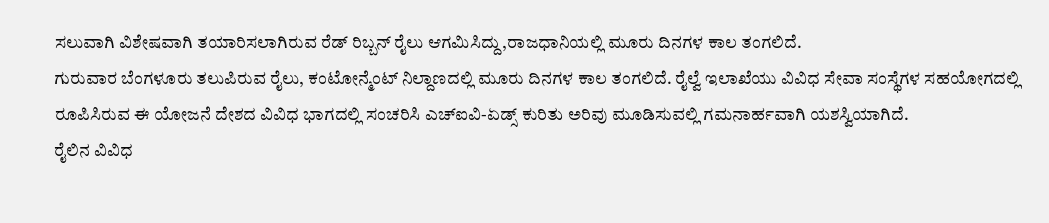ಸಲುವಾಗಿ ವಿಶೇಷವಾಗಿ ತಯಾರಿಸಲಾಗಿರುವ ರೆಡ್ ರಿಬ್ಬನ್ ರೈಲು ಆಗಮಿಸಿದ್ದು,ರಾಜಧಾನಿಯಲ್ಲಿ ಮೂರು ದಿನಗಳ ಕಾಲ ತಂಗಲಿದೆ.
ಗುರುವಾರ ಬೆಂಗಳೂರು ತಲುಪಿರುವ ರೈಲು, ಕಂಟೋನ್ಮೆಂಟ್ ನಿಲ್ದಾಣದಲ್ಲಿ ಮೂರು ದಿನಗಳ ಕಾಲ ತಂಗಲಿದೆ. ರೈಲ್ವೆ ಇಲಾಖೆಯು ವಿವಿಧ ಸೇವಾ ಸಂಸ್ಥೆಗಳ ಸಹಯೋಗದಲ್ಲಿ ರೂಪಿಸಿರುವ ಈ ಯೋಜನೆ ದೇಶದ ವಿವಿಧ ಭಾಗದಲ್ಲಿ ಸಂಚರಿಸಿ ಎಚ್ಐವಿ-ಏಡ್ಸ್ ಕುರಿತು ಅರಿವು ಮೂಡಿಸುವಲ್ಲಿ ಗಮನಾರ್ಹವಾಗಿ ಯಶಸ್ವಿಯಾಗಿದೆ.
ರೈಲಿನ ವಿವಿಧ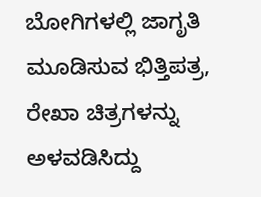ಬೋಗಿಗಳಲ್ಲಿ ಜಾಗೃತಿ ಮೂಡಿಸುವ ಭಿತ್ತಿಪತ್ರ, ರೇಖಾ ಚಿತ್ರಗಳನ್ನು ಅಳವಡಿಸಿದ್ದು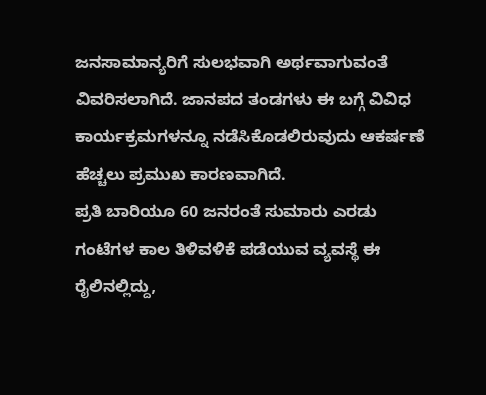ಜನಸಾಮಾನ್ಯರಿಗೆ ಸುಲಭವಾಗಿ ಅರ್ಥವಾಗುವಂತೆ ವಿವರಿಸಲಾಗಿದೆ. ಜಾನಪದ ತಂಡಗಳು ಈ ಬಗ್ಗೆ ವಿವಿಧ ಕಾರ್ಯಕ್ರಮಗಳನ್ನೂ ನಡೆಸಿಕೊಡಲಿರುವುದು ಆಕರ್ಷಣೆ ಹೆಚ್ಚಲು ಪ್ರಮುಖ ಕಾರಣವಾಗಿದೆ.
ಪ್ರತಿ ಬಾರಿಯೂ 60 ಜನರಂತೆ ಸುಮಾರು ಎರಡು ಗಂಟೆಗಳ ಕಾಲ ತಿಳಿವಳಿಕೆ ಪಡೆಯುವ ವ್ಯವಸ್ಥೆ ಈ ರೈಲಿನಲ್ಲಿದ್ದು,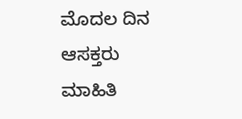ಮೊದಲ ದಿನ ಆಸಕ್ತರು ಮಾಹಿತಿ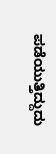ಪಡೆಯುತ್ತಿದ್ದುದು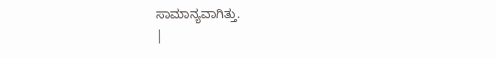ಸಾಮಾನ್ಯವಾಗಿತ್ತು.
|